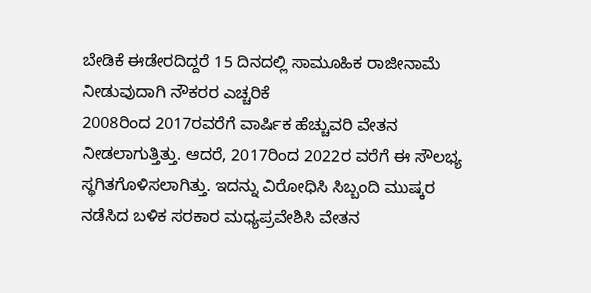ಬೇಡಿಕೆ ಈಡೇರದಿದ್ದರೆ 15 ದಿನದಲ್ಲಿ ಸಾಮೂಹಿಕ ರಾಜೀನಾಮೆ ನೀಡುವುದಾಗಿ ನೌಕರರ ಎಚ್ಚರಿಕೆ
2008ರಿಂದ 2017ರವರೆಗೆ ವಾರ್ಷಿಕ ಹೆಚ್ಚುವರಿ ವೇತನ ನೀಡಲಾಗುತ್ತಿತ್ತು. ಆದರೆ, 2017ರಿಂದ 2022ರ ವರೆಗೆ ಈ ಸೌಲಭ್ಯ ಸ್ಥಗಿತಗೊಳಿಸಲಾಗಿತ್ತು. ಇದನ್ನು ವಿರೋಧಿಸಿ ಸಿಬ್ಬಂದಿ ಮುಷ್ಕರ ನಡೆಸಿದ ಬಳಿಕ ಸರಕಾರ ಮಧ್ಯಪ್ರವೇಶಿಸಿ ವೇತನ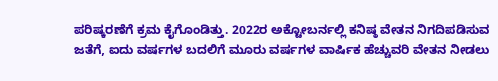ಪರಿಷ್ಕರಣೆಗೆ ಕ್ರಮ ಕೈಗೊಂಡಿತ್ತು. 2022ರ ಅಕ್ಟೋಬರ್ನಲ್ಲಿ ಕನಿಷ್ಠ ವೇತನ ನಿಗದಿಪಡಿಸುವ ಜತೆಗೆ, ಐದು ವರ್ಷಗಳ ಬದಲಿಗೆ ಮೂರು ವರ್ಷಗಳ ವಾರ್ಷಿಕ ಹೆಚ್ಚುವರಿ ವೇತನ ನೀಡಲು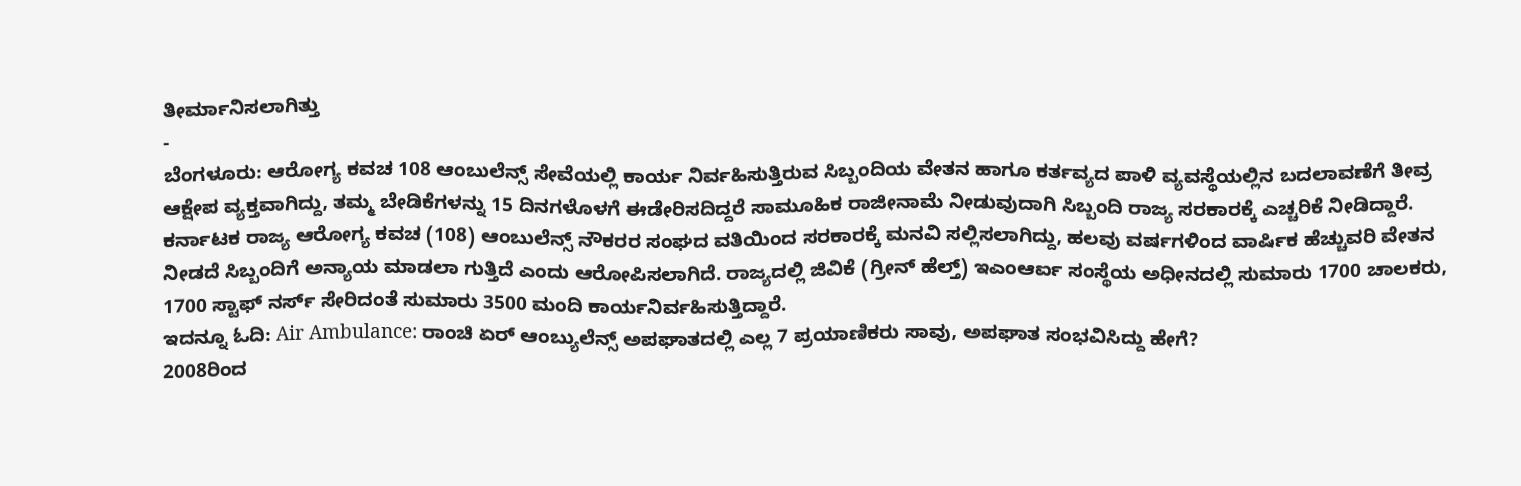ತೀರ್ಮಾನಿಸಲಾಗಿತ್ತು
-
ಬೆಂಗಳೂರು: ಆರೋಗ್ಯ ಕವಚ 108 ಆಂಬುಲೆನ್ಸ್ ಸೇವೆಯಲ್ಲಿ ಕಾರ್ಯ ನಿರ್ವಹಿಸುತ್ತಿರುವ ಸಿಬ್ಬಂದಿಯ ವೇತನ ಹಾಗೂ ಕರ್ತವ್ಯದ ಪಾಳಿ ವ್ಯವಸ್ಥೆಯಲ್ಲಿನ ಬದಲಾವಣೆಗೆ ತೀವ್ರ ಆಕ್ಷೇಪ ವ್ಯಕ್ತವಾಗಿದ್ದು, ತಮ್ಮ ಬೇಡಿಕೆಗಳನ್ನು 15 ದಿನಗಳೊಳಗೆ ಈಡೇರಿಸದಿದ್ದರೆ ಸಾಮೂಹಿಕ ರಾಜೀನಾಮೆ ನೀಡುವುದಾಗಿ ಸಿಬ್ಬಂದಿ ರಾಜ್ಯ ಸರಕಾರಕ್ಕೆ ಎಚ್ಚರಿಕೆ ನೀಡಿದ್ದಾರೆ.
ಕರ್ನಾಟಕ ರಾಜ್ಯ ಆರೋಗ್ಯ ಕವಚ (108) ಆಂಬುಲೆನ್ಸ್ ನೌಕರರ ಸಂಘದ ವತಿಯಿಂದ ಸರಕಾರಕ್ಕೆ ಮನವಿ ಸಲ್ಲಿಸಲಾಗಿದ್ದು, ಹಲವು ವರ್ಷಗಳಿಂದ ವಾರ್ಷಿಕ ಹೆಚ್ಚುವರಿ ವೇತನ ನೀಡದೆ ಸಿಬ್ಬಂದಿಗೆ ಅನ್ಯಾಯ ಮಾಡಲಾ ಗುತ್ತಿದೆ ಎಂದು ಆರೋಪಿಸಲಾಗಿದೆ. ರಾಜ್ಯದಲ್ಲಿ ಜಿವಿಕೆ (ಗ್ರೀನ್ ಹೆಲ್ತ್) ಇಎಂಆರ್ಐ ಸಂಸ್ಥೆಯ ಅಧೀನದಲ್ಲಿ ಸುಮಾರು 1700 ಚಾಲಕರು, 1700 ಸ್ಟಾಫ್ ನರ್ಸ್ ಸೇರಿದಂತೆ ಸುಮಾರು 3500 ಮಂದಿ ಕಾರ್ಯನಿರ್ವಹಿಸುತ್ತಿದ್ದಾರೆ.
ಇದನ್ನೂ ಓದಿ: Air Ambulance: ರಾಂಚಿ ಏರ್ ಆಂಬ್ಯುಲೆನ್ಸ್ ಅಪಘಾತದಲ್ಲಿ ಎಲ್ಲ 7 ಪ್ರಯಾಣಿಕರು ಸಾವು, ಅಪಘಾತ ಸಂಭವಿಸಿದ್ದು ಹೇಗೆ?
2008ರಿಂದ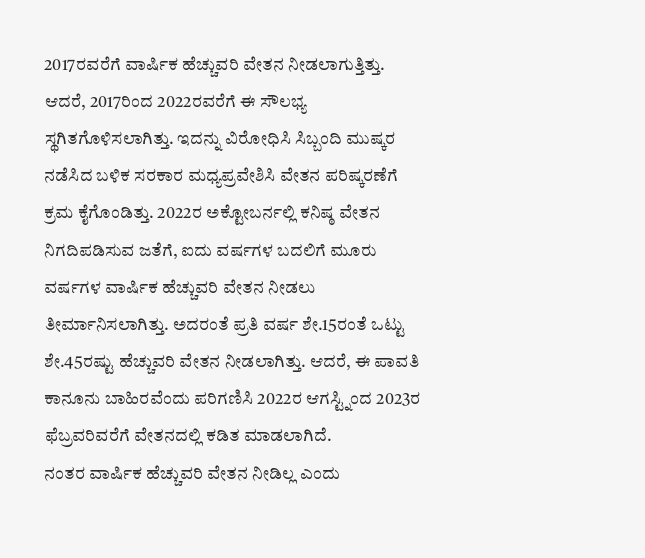2017ರವರೆಗೆ ವಾರ್ಷಿಕ ಹೆಚ್ಚುವರಿ ವೇತನ ನೀಡಲಾಗುತ್ತಿತ್ತು. ಆದರೆ, 2017ರಿಂದ 2022ರವರೆಗೆ ಈ ಸೌಲಭ್ಯ ಸ್ಥಗಿತಗೊಳಿಸಲಾಗಿತ್ತು. ಇದನ್ನು ವಿರೋಧಿಸಿ ಸಿಬ್ಬಂದಿ ಮುಷ್ಕರ ನಡೆಸಿದ ಬಳಿಕ ಸರಕಾರ ಮಧ್ಯಪ್ರವೇಶಿಸಿ ವೇತನ ಪರಿಷ್ಕರಣೆಗೆ ಕ್ರಮ ಕೈಗೊಂಡಿತ್ತು. 2022ರ ಅಕ್ಟೋಬರ್ನಲ್ಲಿ ಕನಿಷ್ಠ ವೇತನ ನಿಗದಿಪಡಿಸುವ ಜತೆಗೆ, ಐದು ವರ್ಷಗಳ ಬದಲಿಗೆ ಮೂರು ವರ್ಷಗಳ ವಾರ್ಷಿಕ ಹೆಚ್ಚುವರಿ ವೇತನ ನೀಡಲು ತೀರ್ಮಾನಿಸಲಾಗಿತ್ತು. ಅದರಂತೆ ಪ್ರತಿ ವರ್ಷ ಶೇ.15ರಂತೆ ಒಟ್ಟು ಶೇ.45ರಷ್ಟು ಹೆಚ್ಚುವರಿ ವೇತನ ನೀಡಲಾಗಿತ್ತು. ಆದರೆ, ಈ ಪಾವತಿ ಕಾನೂನು ಬಾಹಿರವೆಂದು ಪರಿಗಣಿಸಿ 2022ರ ಆಗಸ್ಟ್ನಿಂದ 2023ರ ಫೆಬ್ರವರಿವರೆಗೆ ವೇತನದಲ್ಲಿ ಕಡಿತ ಮಾಡಲಾಗಿದೆ.
ನಂತರ ವಾರ್ಷಿಕ ಹೆಚ್ಚುವರಿ ವೇತನ ನೀಡಿಲ್ಲ ಎಂದು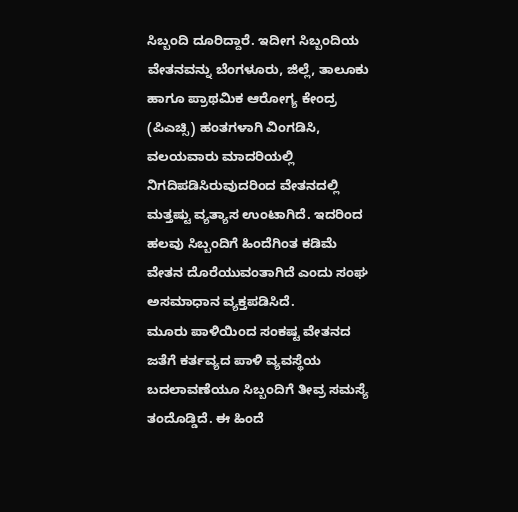ಸಿಬ್ಬಂದಿ ದೂರಿದ್ದಾರೆ. ಇದೀಗ ಸಿಬ್ಬಂದಿಯ ವೇತನವನ್ನು ಬೆಂಗಳೂರು, ಜಿಲ್ಲೆ, ತಾಲೂಕು ಹಾಗೂ ಪ್ರಾಥಮಿಕ ಆರೋಗ್ಯ ಕೇಂದ್ರ (ಪಿಎಚ್ಸಿ) ಹಂತಗಳಾಗಿ ವಿಂಗಡಿಸಿ, ವಲಯವಾರು ಮಾದರಿಯಲ್ಲಿ ನಿಗದಿಪಡಿಸಿರುವುದರಿಂದ ವೇತನದಲ್ಲಿ ಮತ್ತಷ್ಟು ವ್ಯತ್ಯಾಸ ಉಂಟಾಗಿದೆ. ಇದರಿಂದ ಹಲವು ಸಿಬ್ಬಂದಿಗೆ ಹಿಂದೆಗಿಂತ ಕಡಿಮೆ ವೇತನ ದೊರೆಯುವಂತಾಗಿದೆ ಎಂದು ಸಂಘ ಅಸಮಾಧಾನ ವ್ಯಕ್ತಪಡಿಸಿದೆ.
ಮೂರು ಪಾಳಿಯಿಂದ ಸಂಕಷ್ಟ ವೇತನದ ಜತೆಗೆ ಕರ್ತವ್ಯದ ಪಾಳಿ ವ್ಯವಸ್ಥೆಯ ಬದಲಾವಣೆಯೂ ಸಿಬ್ಬಂದಿಗೆ ತೀವ್ರ ಸಮಸ್ಯೆ ತಂದೊಡ್ಡಿದೆ. ಈ ಹಿಂದೆ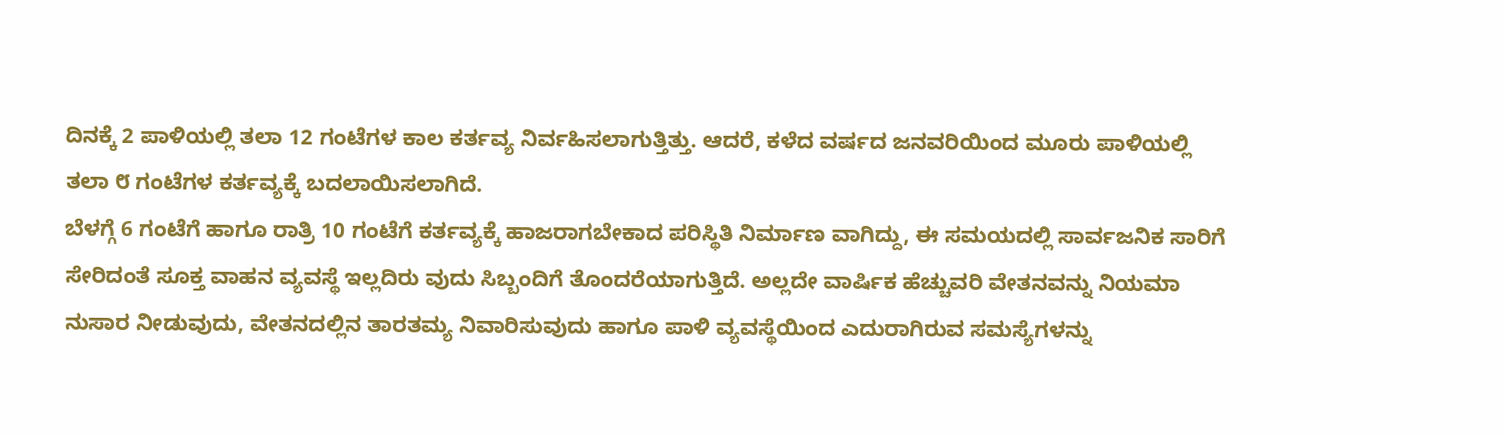ದಿನಕ್ಕೆ 2 ಪಾಳಿಯಲ್ಲಿ ತಲಾ 12 ಗಂಟೆಗಳ ಕಾಲ ಕರ್ತವ್ಯ ನಿರ್ವಹಿಸಲಾಗುತ್ತಿತ್ತು. ಆದರೆ, ಕಳೆದ ವರ್ಷದ ಜನವರಿಯಿಂದ ಮೂರು ಪಾಳಿಯಲ್ಲಿ ತಲಾ ೮ ಗಂಟೆಗಳ ಕರ್ತವ್ಯಕ್ಕೆ ಬದಲಾಯಿಸಲಾಗಿದೆ.
ಬೆಳಗ್ಗೆ 6 ಗಂಟೆಗೆ ಹಾಗೂ ರಾತ್ರಿ 10 ಗಂಟೆಗೆ ಕರ್ತವ್ಯಕ್ಕೆ ಹಾಜರಾಗಬೇಕಾದ ಪರಿಸ್ಥಿತಿ ನಿರ್ಮಾಣ ವಾಗಿದ್ದು, ಈ ಸಮಯದಲ್ಲಿ ಸಾರ್ವಜನಿಕ ಸಾರಿಗೆ ಸೇರಿದಂತೆ ಸೂಕ್ತ ವಾಹನ ವ್ಯವಸ್ಥೆ ಇಲ್ಲದಿರು ವುದು ಸಿಬ್ಬಂದಿಗೆ ತೊಂದರೆಯಾಗುತ್ತಿದೆ. ಅಲ್ಲದೇ ವಾರ್ಷಿಕ ಹೆಚ್ಚುವರಿ ವೇತನವನ್ನು ನಿಯಮಾ ನುಸಾರ ನೀಡುವುದು, ವೇತನದಲ್ಲಿನ ತಾರತಮ್ಯ ನಿವಾರಿಸುವುದು ಹಾಗೂ ಪಾಳಿ ವ್ಯವಸ್ಥೆಯಿಂದ ಎದುರಾಗಿರುವ ಸಮಸ್ಯೆಗಳನ್ನು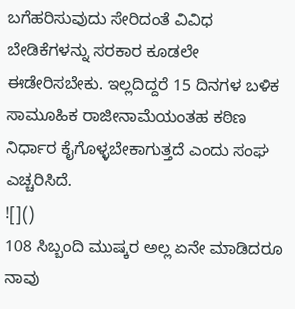ಬಗೆಹರಿಸುವುದು ಸೇರಿದಂತೆ ವಿವಿಧ ಬೇಡಿಕೆಗಳನ್ನು ಸರಕಾರ ಕೂಡಲೇ ಈಡೇರಿಸಬೇಕು. ಇಲ್ಲದಿದ್ದರೆ 15 ದಿನಗಳ ಬಳಿಕ ಸಾಮೂಹಿಕ ರಾಜೀನಾಮೆಯಂತಹ ಕಠಿಣ ನಿರ್ಧಾರ ಕೈಗೊಳ್ಳಬೇಕಾಗುತ್ತದೆ ಎಂದು ಸಂಘ ಎಚ್ಚರಿಸಿದೆ.
![]()
108 ಸಿಬ್ಬಂದಿ ಮುಷ್ಕರ ಅಲ್ಲ ಏನೇ ಮಾಡಿದರೂ ನಾವು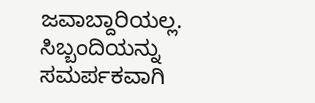ಜವಾಬ್ದಾರಿಯಲ್ಲ. ಸಿಬ್ಬಂದಿಯನ್ನು ಸಮರ್ಪಕವಾಗಿ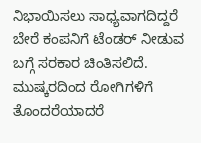ನಿಭಾಯಿಸಲು ಸಾಧ್ಯವಾಗದಿದ್ದರೆ ಬೇರೆ ಕಂಪನಿಗೆ ಟೆಂಡರ್ ನೀಡುವ ಬಗ್ಗೆ ಸರಕಾರ ಚಿಂತಿಸಲಿದೆ. ಮುಷ್ಕರದಿಂದ ರೋಗಿಗಳಿಗೆ ತೊಂದರೆಯಾದರೆ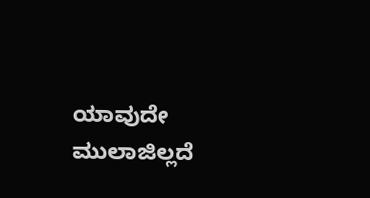ಯಾವುದೇ ಮುಲಾಜಿಲ್ಲದೆ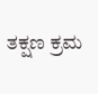ತಕ್ಷಣ ಕ್ರಮ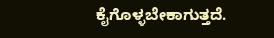ಕೈಗೊಳ್ಳಬೇಕಾಗುತ್ತದೆ.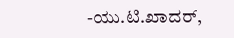-ಯು.ಟಿ.ಖಾದರ್,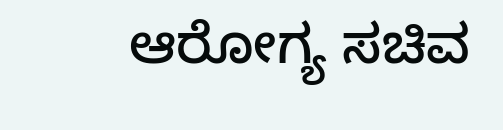ಆರೋಗ್ಯ ಸಚಿವ